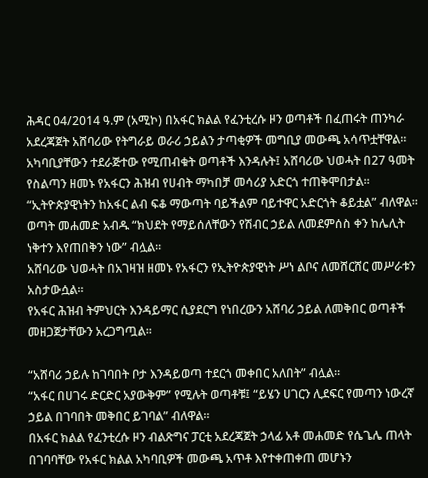ሕዳር 04/2014 ዓ.ም (አሚኮ) በአፋር ክልል የፈንቲረሱ ዞን ወጣቶች በፈጠሩት ጠንካራ አደረጃጀት አሸባሪው የትግራይ ወራሪ ኃይልን ታጣቂዎች መግቢያ መውጫ አሳጥቷቸዋል።
አካባቢያቸውን ተደራጅተው የሚጠብቁት ወጣቶች እንዳሉት፤ አሸባሪው ህወሓት በ27 ዓመት የስልጣን ዘመኑ የአፋርን ሕዝብ የሀብት ማካበቻ መሳሪያ አድርጎ ተጠቅሞበታል።
“ኢትዮጵያዊነትን ከአፋር ልብ ፍቆ ማውጣት ባይችልም ባይተዋር አድርጎት ቆይቷል” ብለዋል።
ወጣት መሐመድ አብዱ “ክህደት የማይሰለቸውን የሽብር ኃይል ለመደምሰስ ቀን ከሌሊት ነቅተን እየጠበቅን ነው” ብሏል።
አሸባሪው ህወሓት በአገዛዝ ዘመኑ የአፋርን የኢትዮጵያዊነት ሥነ ልቦና ለመሸርሸር መሥራቱን አስታውሷል።
የአፋር ሕዝብ ትምህርት እንዳይማር ሲያደርግ የነበረውን አሸባሪ ኃይል ለመቅበር ወጣቶች መዘጋጀታቸውን አረጋግጧል።

“አሸባሪ ኃይሉ ከገባበት ቦታ እንዳይወጣ ተደርጎ መቀበር አለበት” ብሏል።
“አፋር በሀገሩ ድርድር አያውቅም” የሚሉት ወጣቶቹ፤ “ይሄን ሀገርን ሊደፍር የመጣን ነውረኛ ኃይል በገባበት መቅበር ይገባል” ብለዋል።
በአፋር ክልል የፈንቲረሱ ዞን ብልጽግና ፓርቲ አደረጃጀት ኃላፊ አቶ መሐመድ የሴጌሌ ጠላት በገባባቸው የአፋር ክልል አካባቢዎች መውጫ አጥቶ እየተቀጠቀጠ መሆኑን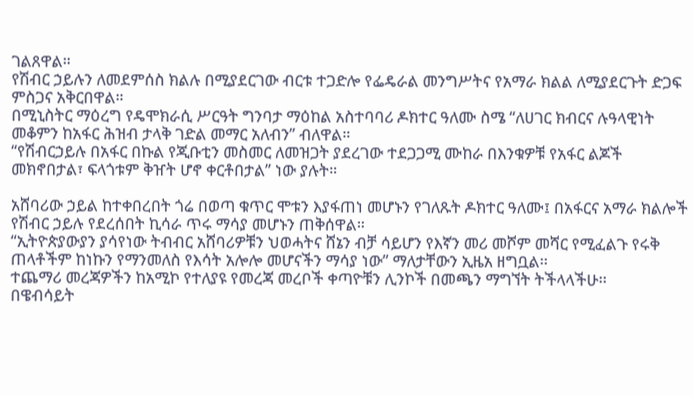ገልጸዋል።
የሽብር ኃይሉን ለመደምሰስ ክልሉ በሚያደርገው ብርቱ ተጋድሎ የፌዴራል መንግሥትና የአማራ ክልል ለሚያደርጉት ድጋፍ ምስጋና አቅርበዋል።
በሚኒስትር ማዕረግ የዴሞክራሲ ሥርዓት ግንባታ ማዕከል አስተባባሪ ዶክተር ዓለሙ ስሜ “ለሀገር ክብርና ሉዓላዊነት መቆምን ከአፋር ሕዝብ ታላቅ ገድል መማር አለብን” ብለዋል።
“የሽብርኃይሉ በአፋር በኩል የጂቡቲን መስመር ለመዝጋት ያደረገው ተደጋጋሚ ሙከራ በእንቁዎቹ የአፋር ልጆች መክኖበታል፣ ፍላጎቱም ቅዠት ሆኖ ቀርቶበታል” ነው ያሉት።

አሸባሪው ኃይል ከተቀበረበት ጎሬ በወጣ ቁጥር ሞቱን እያፋጠነ መሆኑን የገለጹት ዶክተር ዓለሙ፤ በአፋርና አማራ ክልሎች የሽብር ኃይሉ የደረሰበት ኪሳራ ጥሩ ማሳያ መሆኑን ጠቅሰዋል።
“ኢትዮጵያውያን ያሳየነው ትብብር አሸባሪዎቹን ህወሓትና ሸኔን ብቻ ሳይሆን የእኛን መሪ መሾም መሻር የሚፈልጉ የሩቅ ጠላቶችም ከነኩን የማንመለስ የእሳት አሎሎ መሆናችን ማሳያ ነው” ማለታቸውን ኢዜአ ዘግቧል፡፡
ተጨማሪ መረጃዎችን ከአሚኮ የተለያዩ የመረጃ መረቦች ቀጣዮቹን ሊንኮች በመጫን ማግኘት ትችላላችሁ፡፡
በዌብሳይት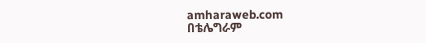amharaweb.com
በቴሌግራም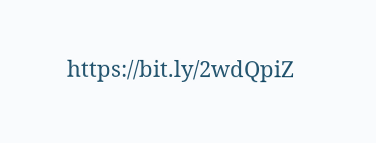https://bit.ly/2wdQpiZ